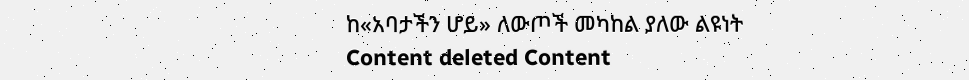ከ«አባታችን ሆይ» ለውጦች መካከል ያለው ልዩነት
Content deleted Content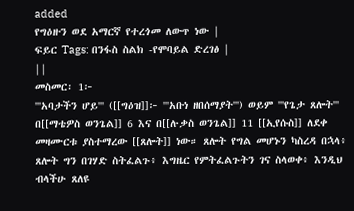added
የግዕዙን ወደ አማርኛ የተረጎመ ለውጥ ነው |
ፍይር Tags: በንፋስ ስልክ -የሞባይል ድረገፅ |
||
መስመር፡ 1፦
'''አባታችን ሆይ''' ([[ግዕዝ]]፦ '''አቡነ ዘበሰማያት''') ወይም '''የጌታ ጸሎት''' በ[[ማቴዎስ ወንጌል]] 6 እና በ[[ሉቃስ ወንጌል]] 11 [[ኢየሱስ]] ለደቀ መዛሙርቱ ያስተማረው [[ጸሎት]] ነው። ጸሎት የግል መሆኑን ካስረዳ በኋላ፥ ጸሎት ግን በገሃድ ስትፈልጉ፥ እግዜር የምትፈልጉትን ገና ስላወቀ፥ እንዲህ ብላችሁ ጸለዩ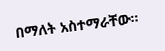በማለት አስተማራቸው።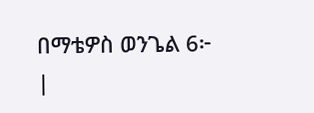በማቴዎስ ወንጌል 6፦
|